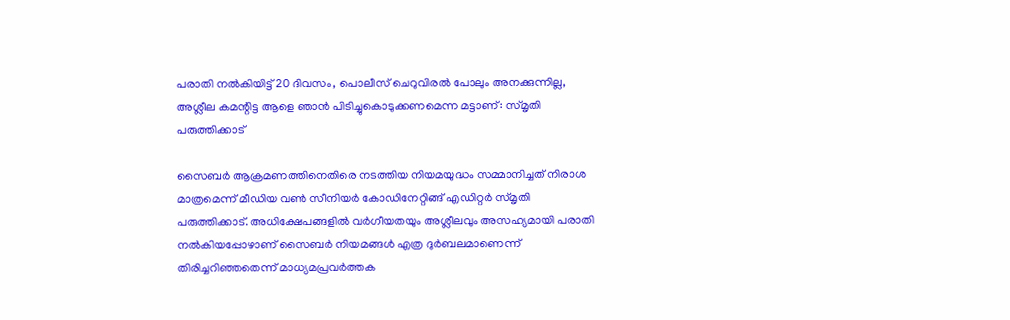പരാതി നല്‍കിയിട്ട് 20 ദിവസം, പൊലീസ് ചെറുവിരല്‍ പോലും അനക്കുന്നില്ല, അശ്ലീല കമന്റിട്ട ആളെ ഞാന്‍ പിടിച്ചുകൊടുക്കണമെന്ന മട്ടാണ്: സ്മൃതി പരുത്തിക്കാട്

സൈബര്‍ ആക്രമണത്തിനെതിരെ നടത്തിയ നിയമയുദ്ധം സമ്മാനിച്ചത് നിരാശ മാത്രമെന്ന് മീഡിയ വണ്‍ സീനിയര്‍ കോഡിനേറ്റിങ്ങ് എഡിറ്റര്‍ സ്മൃതി പരുത്തിക്കാട്. അധിക്ഷേപങ്ങളില്‍ വര്‍ഗീയതയും അശ്ലീലവും അസഹ്യമായി പരാതി നല്‍കിയപ്പോഴാണ് സൈബര്‍ നിയമങ്ങള്‍ എത്ര ദുര്‍ബലമാണെന്ന് തിരിച്ചറിഞ്ഞതെന്ന് മാധ്യമപ്രവര്‍ത്തക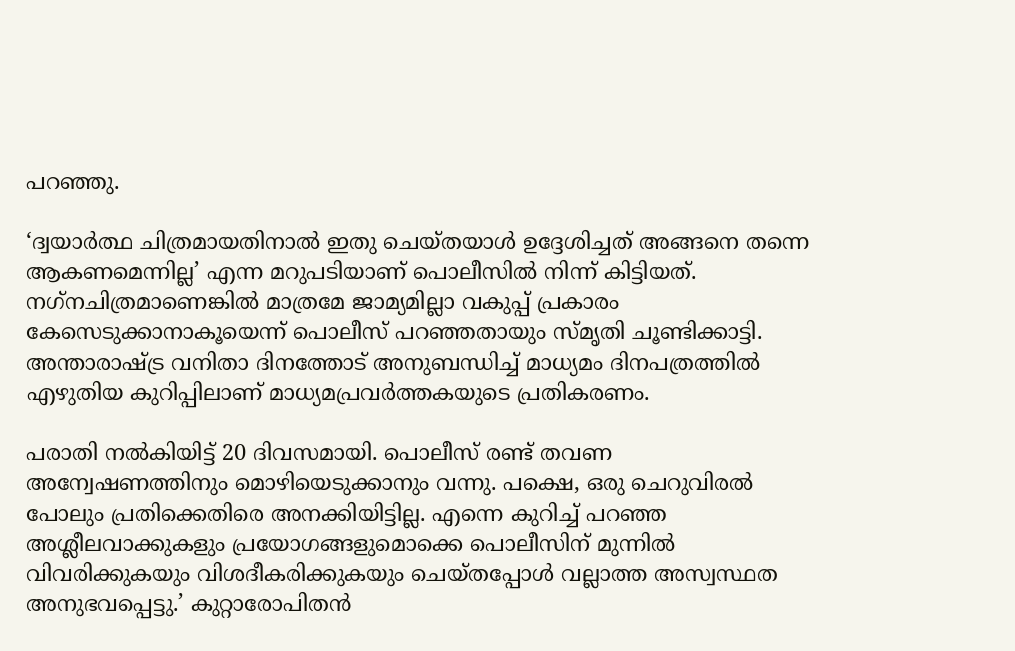പറഞ്ഞു.

‘ദ്വയാര്‍ത്ഥ ചിത്രമായതിനാല്‍ ഇതു ചെയ്തയാള്‍ ഉദ്ദേശിച്ചത് അങ്ങനെ തന്നെ ആകണമെന്നില്ല’ എന്ന മറുപടിയാണ് പൊലീസില്‍ നിന്ന് കിട്ടിയത്. നഗ്‌നചിത്രമാണെങ്കില്‍ മാത്രമേ ജാമ്യമില്ലാ വകുപ്പ് പ്രകാരം കേസെടുക്കാനാകൂയെന്ന് പൊലീസ് പറഞ്ഞതായും സ്മൃതി ചൂണ്ടിക്കാട്ടി. അന്താരാഷ്ട്ര വനിതാ ദിനത്തോട് അനുബന്ധിച്ച് മാധ്യമം ദിനപത്രത്തില്‍ എഴുതിയ കുറിപ്പിലാണ് മാധ്യമപ്രവര്‍ത്തകയുടെ പ്രതികരണം.

പരാതി നല്‍കിയിട്ട് 20 ദിവസമായി. പൊലീസ് രണ്ട് തവണ അന്വേഷണത്തിനും മൊഴിയെടുക്കാനും വന്നു. പക്ഷെ, ഒരു ചെറുവിരല്‍ പോലും പ്രതിക്കെതിരെ അനക്കിയിട്ടില്ല. എന്നെ കുറിച്ച് പറഞ്ഞ അശ്ലീലവാക്കുകളും പ്രയോഗങ്ങളുമൊക്കെ പൊലീസിന് മുന്നില്‍ വിവരിക്കുകയും വിശദീകരിക്കുകയും ചെയ്തപ്പോള്‍ വല്ലാത്ത അസ്വസ്ഥത അനുഭവപ്പെട്ടു.’ കുറ്റാരോപിതന്‍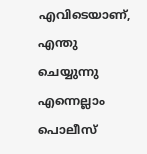എവിടെയാണ്, എന്തു ചെയ്യുന്നു എന്നെല്ലാം പൊലീസ്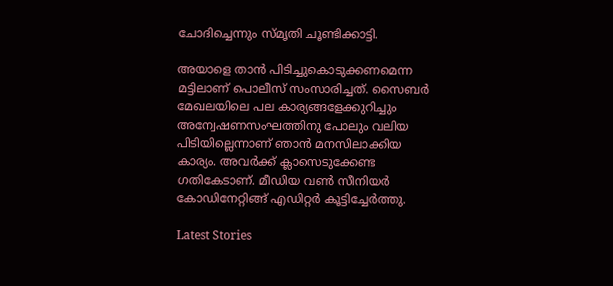ചോദിച്ചെന്നും സ്മൃതി ചൂണ്ടിക്കാട്ടി.

അയാളെ താന്‍ പിടിച്ചുകൊടുക്കണമെന്ന മട്ടിലാണ് പൊലീസ് സംസാരിച്ചത്. സൈബര്‍ മേഖലയിലെ പല കാര്യങ്ങളേക്കുറിച്ചും അന്വേഷണസംഘത്തിനു പോലും വലിയ പിടിയില്ലെന്നാണ് ഞാന്‍ മനസിലാക്കിയ കാര്യം. അവര്‍ക്ക് ക്ലാസെടുക്കേണ്ട ഗതികേടാണ്. മീഡിയ വണ്‍ സീനിയര്‍ കോഡിനേറ്റിങ്ങ് എഡിറ്റര്‍ കൂട്ടിച്ചേര്‍ത്തു.

Latest Stories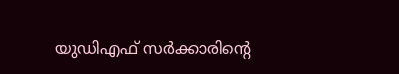യുഡിഎഫ് സർക്കാരിന്റെ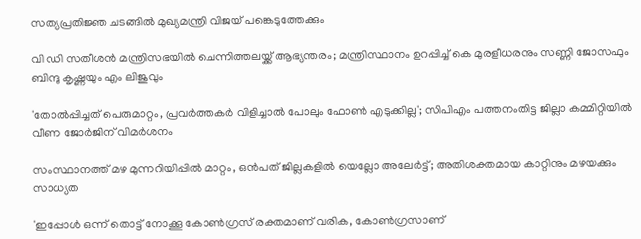സത്യപ്രതിജ്ഞ ചടങ്ങിൽ മുഖ്യമന്ത്രി വിജയ് പങ്കെടുത്തേക്കും

വി ഡി സതീശന്‍ മന്ത്രിസഭയില്‍ ചെന്നിത്തലയ്ക്ക് ആഭ്യന്തരം; മന്ത്രിസ്ഥാനം ഉറപ്പിച്ച് കെ മുരളീധരനും സണ്ണി ജോസഫും ബിന്ദു കൃഷ്ണയും എം ലിജുവും

'തോൽപ്പിച്ചത് പെരുമാറ്റം, പ്രവർത്തകർ വിളിച്ചാൽ പോലും ഫോൺ എടുക്കില്ല'; സിപിഎം പത്തനംതിട്ട ജില്ലാ കമ്മിറ്റിയിൽ വീണ ജോർജിന് വിമർശനം

സംസ്ഥാനത്ത് മഴ മുന്നറിയിപ്പിൽ മാറ്റം, ഒൻപത് ജില്ലകളിൽ യെല്ലോ അലേർട്ട്; അതിശക്തമായ കാറ്റിനും മഴയക്കും സാധ്യത

'ഇപ്പോള്‍ ഒന്ന് തൊട്ട് നോക്കൂ കോണ്‍ഗ്രസ് രക്തമാണ് വരിക, കോണ്‍ഗ്രസാണ്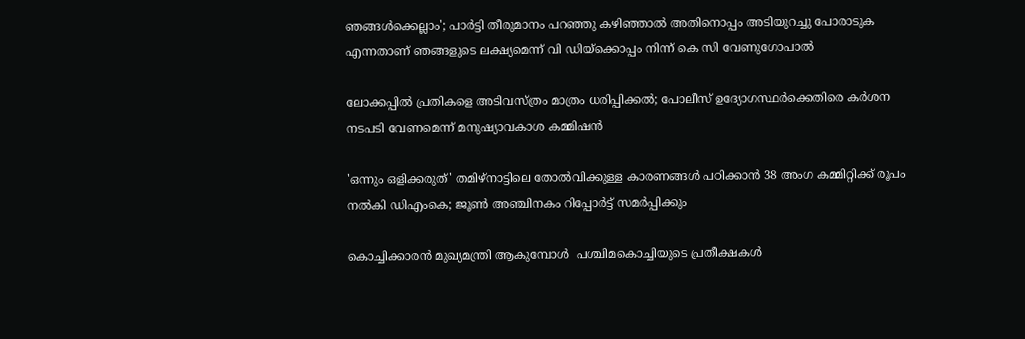ഞങ്ങള്‍ക്കെല്ലാം'; പാര്‍ട്ടി തീരുമാനം പറഞ്ഞു കഴിഞ്ഞാല്‍ അതിനൊപ്പം അടിയുറച്ചു പോരാടുക എന്നതാണ് ഞങ്ങളുടെ ലക്ഷ്യമെന്ന് വി ഡിയ്‌ക്കൊപ്പം നിന്ന് കെ സി വേണുഗോപാല്‍

ലോക്കപ്പിൽ പ്രതികളെ അടിവസ്ത്രം മാത്രം ധരിപ്പിക്കൽ; പോലീസ് ഉദ്യോഗസ്ഥർക്കെതിരെ കർശന നടപടി വേണമെന്ന് മനുഷ്യാവകാശ കമ്മിഷൻ

'ഒന്നും ഒളിക്കരുത്' തമിഴ്‌നാട്ടിലെ തോൽവിക്കുള്ള കാരണങ്ങൾ പഠിക്കാൻ 38 അംഗ കമ്മിറ്റിക്ക് രൂപം നൽകി ഡിഎംകെ; ജൂൺ അഞ്ചിനകം റിപ്പോർട്ട് സമർപ്പിക്കും

കൊച്ചിക്കാരൻ മുഖ്യമന്ത്രി ആകുമ്പോൾ  പശ്ചിമകൊച്ചിയുടെ പ്രതീക്ഷകൾ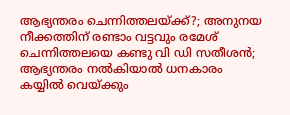ആഭ്യന്തരം ചെന്നിത്തലയ്ക്ക്?; അനുനയ നീക്കത്തിന് രണ്ടാം വട്ടവും രമേശ് ചെന്നിത്തലയെ കണ്ടു വി ഡി സതീശന്‍; ആഭ്യന്തരം നല്‍കിയാല്‍ ധനകാരം കയ്യില്‍ വെയ്ക്കും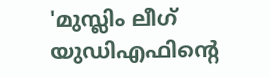'മുസ്ലിം ലീഗ് യുഡിഎഫിന്റെ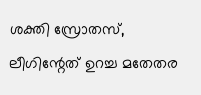ശക്തി സ്രോതസ്, ലീഗിന്റേത് ഉറച്ച മതേതര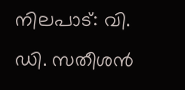നിലപാട്: വി. ഡി. സതീശൻ